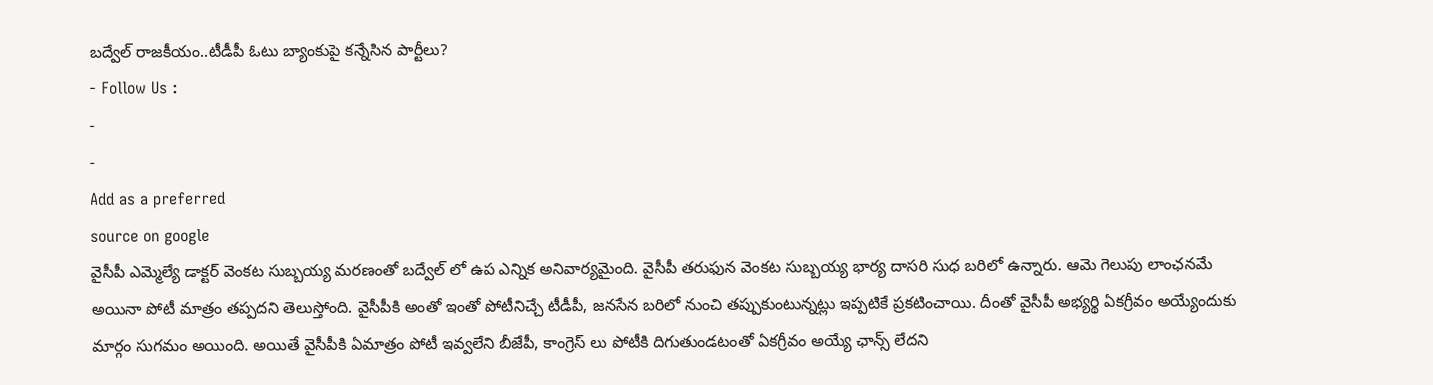బద్వేల్ రాజకీయం..టీడీపీ ఓటు బ్యాంకుపై కన్నేసిన పార్టీలు?
- Follow Us :
-
-
Add as a preferred
source on google
వైసీపీ ఎమ్మెల్యే డాక్టర్ వెంకట సుబ్బయ్య మరణంతో బద్వేల్ లో ఉప ఎన్నిక అనివార్యమైంది. వైసీపీ తరుఫున వెంకట సుబ్బయ్య భార్య దాసరి సుధ బరిలో ఉన్నారు. ఆమె గెలుపు లాంఛనమే అయినా పోటీ మాత్రం తప్పదని తెలుస్తోంది. వైసీపీకి అంతో ఇంతో పోటీనిచ్చే టీడీపీ, జనసేన బరిలో నుంచి తప్పుకుంటున్నట్లు ఇప్పటికే ప్రకటించాయి. దీంతో వైసీపీ అభ్యర్థి ఏకగ్రీవం అయ్యేందుకు మార్గం సుగమం అయింది. అయితే వైసీపీకి ఏమాత్రం పోటీ ఇవ్వలేని బీజేపీ, కాంగ్రెస్ లు పోటీకి దిగుతుండటంతో ఏకగ్రీవం అయ్యే ఛాన్స్ లేదని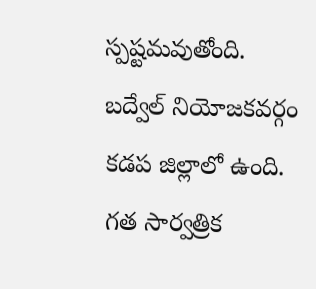స్పష్టమవుతోంది.
బద్వేల్ నియోజకవర్గం కడప జిల్లాలో ఉంది. గత సార్వత్రిక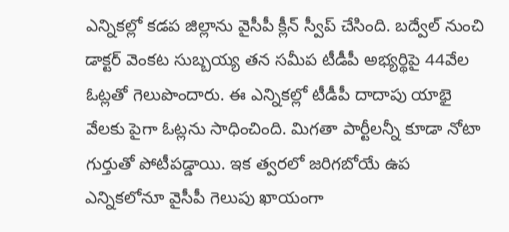ఎన్నికల్లో కడప జిల్లాను వైసీపీ క్లీన్ స్వీప్ చేసింది. బద్వేల్ నుంచి డాక్టర్ వెంకట సుబ్బయ్య తన సమీప టీడీపీ అభ్యర్థిపై 44వేల ఓట్లతో గెలుపొందారు. ఈ ఎన్నికల్లో టీడీపీ దాదాపు యాభై వేలకు పైగా ఓట్లను సాధించింది. మిగతా పార్టీలన్నీ కూడా నోటా గుర్తుతో పోటీపడ్డాయి. ఇక త్వరలో జరిగబోయే ఉప ఎన్నికలోనూ వైసీపీ గెలుపు ఖాయంగా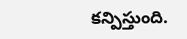కన్పిస్తుంది.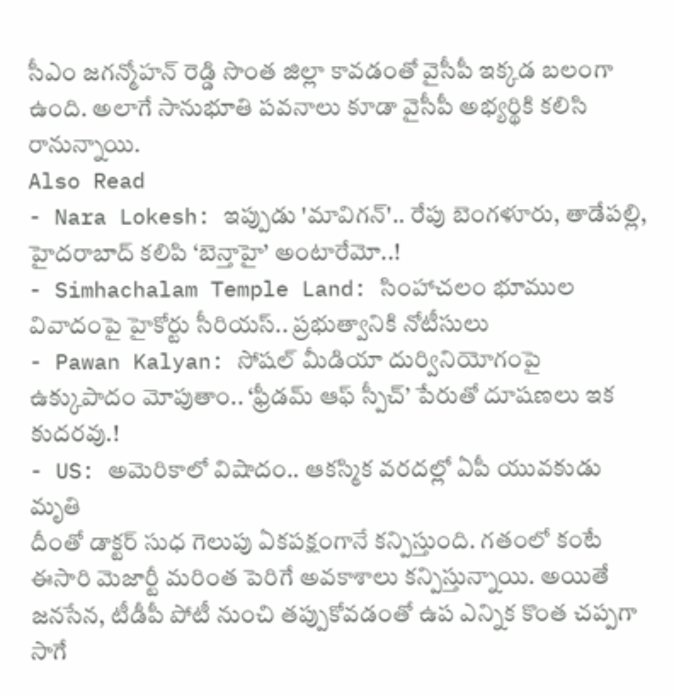సీఎం జగన్మోహన్ రెడ్డి సొంత జిల్లా కావడంతో వైసీపీ ఇక్కడ బలంగా ఉంది. అలాగే సానుభూతి పవనాలు కూడా వైసీపీ అభ్యర్థికి కలిసి రానున్నాయి.
Also Read
- Nara Lokesh: ఇప్పుడు 'మావిగన్'.. రేపు బెంగళూరు, తాడేపల్లి, హైదరాబాద్ కలిపి ‘బెన్తాహై’ అంటారేమో..!
- Simhachalam Temple Land: సింహాచలం భూముల వివాదంపై హైకోర్టు సీరియస్.. ప్రభుత్వానికి నోటీసులు
- Pawan Kalyan: సోషల్ మీడియా దుర్వినియోగంపై ఉక్కుపాదం మోపుతాం.. ‘ఫ్రీడమ్ ఆఫ్ స్పీచ్’ పేరుతో దూషణలు ఇక కుదరవు.!
- US: అమెరికాలో విషాదం.. ఆకస్మిక వరదల్లో ఏపీ యువకుడు మృతి
దీంతో డాక్టర్ సుధ గెలుపు ఏకపక్షంగానే కన్పిస్తుంది. గతంలో కంటే ఈసారి మెజార్టీ మరింత పెరిగే అవకాశాలు కన్పిస్తున్నాయి. అయితే జనసేన, టీడీపీ పోటీ నుంచి తప్పుకోవడంతో ఉప ఎన్నిక కొంత చప్పగా సాగే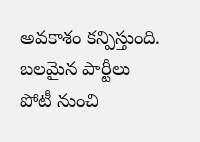అవకాశం కన్పిస్తుంది. బలమైన పార్టీలు పోటీ నుంచి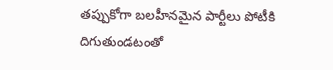తప్పుకోగా బలహీనమైన పార్టీలు పోటీకి దిగుతుండటంతో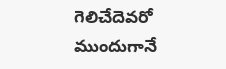గెలిచేదెవరో ముందుగానే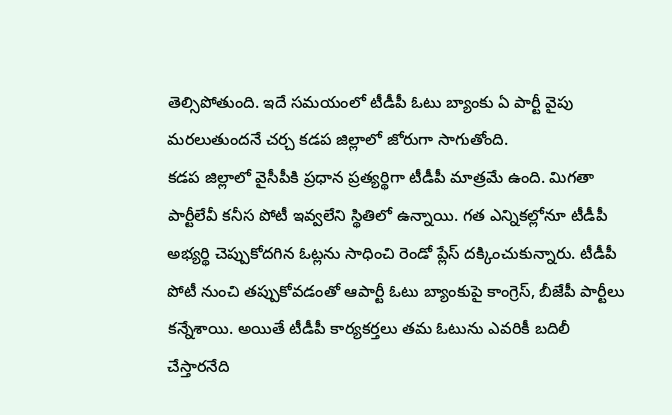తెల్సిపోతుంది. ఇదే సమయంలో టీడీపీ ఓటు బ్యాంకు ఏ పార్టీ వైపు మరలుతుందనే చర్చ కడప జిల్లాలో జోరుగా సాగుతోంది.
కడప జిల్లాలో వైసీపీకి ప్రధాన ప్రత్యర్థిగా టీడీపీ మాత్రమే ఉంది. మిగతా పార్టీలేవీ కనీస పోటీ ఇవ్వలేని స్థితిలో ఉన్నాయి. గత ఎన్నికల్లోనూ టీడీపీ అభ్యర్థి చెప్పుకోదగిన ఓట్లను సాధించి రెండో ప్లేస్ దక్కించుకున్నారు. టీడీపీ పోటీ నుంచి తప్పుకోవడంతో ఆపార్టీ ఓటు బ్యాంకుపై కాంగ్రెస్, బీజేపీ పార్టీలు కన్నేశాయి. అయితే టీడీపీ కార్యకర్తలు తమ ఓటును ఎవరికీ బదిలీ చేస్తారనేది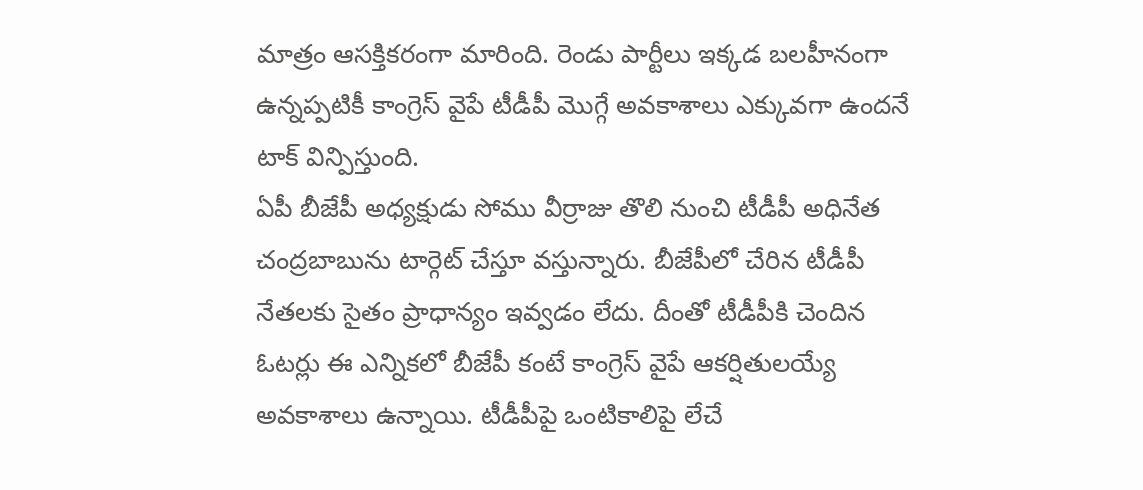మాత్రం ఆసక్తికరంగా మారింది. రెండు పార్టీలు ఇక్కడ బలహీనంగా ఉన్నప్పటికీ కాంగ్రెస్ వైపే టీడీపీ మొగ్గే అవకాశాలు ఎక్కువగా ఉందనే టాక్ విన్పిస్తుంది.
ఏపీ బీజేపీ అధ్యక్షుడు సోము వీర్రాజు తొలి నుంచి టీడీపీ అధినేత చంద్రబాబును టార్గెట్ చేస్తూ వస్తున్నారు. బీజేపీలో చేరిన టీడీపీ నేతలకు సైతం ప్రాధాన్యం ఇవ్వడం లేదు. దీంతో టీడీపీకి చెందిన ఓటర్లు ఈ ఎన్నికలో బీజేపీ కంటే కాంగ్రెస్ వైపే ఆకర్షితులయ్యే అవకాశాలు ఉన్నాయి. టీడీపీపై ఒంటికాలిపై లేచే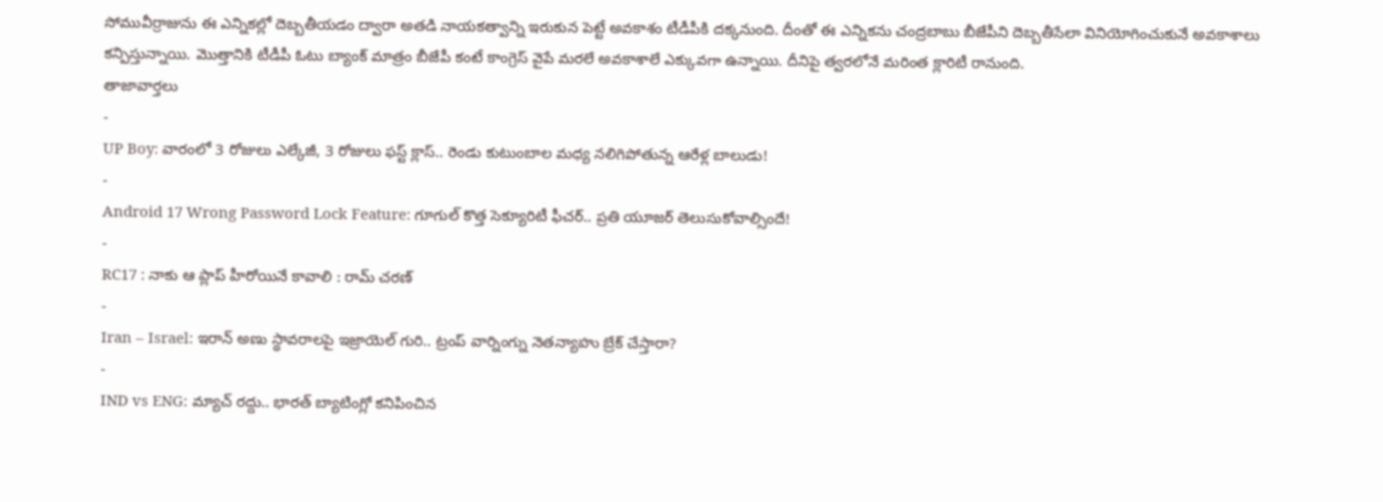సోమువీర్రాజును ఈ ఎన్నికల్లో దెబ్బతీయడం ద్వారా అతడి నాయకత్వాన్ని ఇరుకున పెట్టే అవకాశం టీడీపీకి దక్కనుంది. దీంతో ఈ ఎన్నికను చంద్రబాబు బీజేపీని దెబ్బతీసేలా వినియోగించుకునే అవకాశాలు కన్పిస్తున్నాయి. మొత్తానికి టీడీపీ ఓటు బ్యాంక్ మాత్రం బీజేపీ కంటే కాంగ్రెస్ వైపే మరలే అవకాశాలే ఎక్కువగా ఉన్నాయి. దీనిపై త్వరలోనే మరింత క్లారిటీ రానుంది.
తాజావార్తలు
-
UP Boy: వారంలో 3 రోజులు ఎల్కేజీ, 3 రోజులు ఫస్ట్ క్లాస్.. రెండు కుటుంబాల మధ్య నలిగిపోతున్న ఆరేళ్ల బాలుడు!
-
Android 17 Wrong Password Lock Feature: గూగుల్ కొత్త సెక్యూరిటీ ఫీచర్.. ప్రతి యూజర్ తెలుసుకోవాల్సిందే!
-
RC17 : నాకు ఆ ప్లాప్ హీరోయినే కావాలి : రామ్ చరణ్
-
Iran – Israel: ఇరాన్ అణు స్థావరాలపై ఇజ్రాయెల్ గురి.. ట్రంప్ వార్నింగ్ను నెతన్యాహు బ్రేక్ చేస్తారా?
-
IND vs ENG: మ్యాచ్ రద్దు.. భారత్ బ్యాటింగ్లో కనిపించిన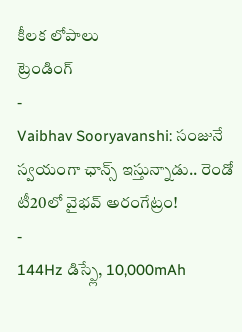కీలక లోపాలు
ట్రెండింగ్
-
Vaibhav Sooryavanshi: సంజునే స్వయంగా ఛాన్స్ ఇస్తున్నాడు.. రెండో టీ20లో వైభవ్ అరంగేట్రం!
-
144Hz డిస్ప్లే, 10,000mAh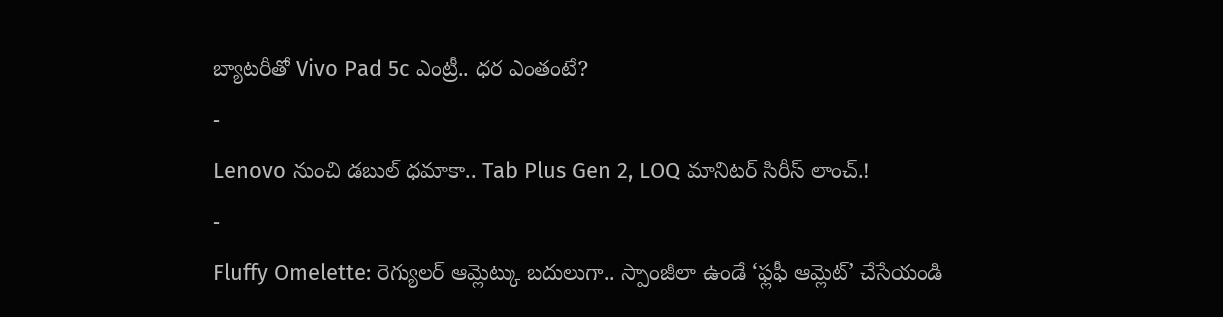బ్యాటరీతో Vivo Pad 5c ఎంట్రీ.. ధర ఎంతంటే?
-
Lenovo నుంచి డబుల్ ధమాకా.. Tab Plus Gen 2, LOQ మానిటర్ సిరీస్ లాంచ్.!
-
Fluffy Omelette: రెగ్యులర్ ఆమ్లెట్కు బదులుగా.. స్పాంజీలా ఉండే ‘ఫ్లఫీ ఆమ్లెట్’ చేసేయండి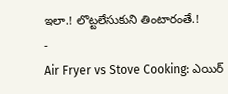ఇలా.! లొట్టలేసుకుని తింటారంతే.!
-
Air Fryer vs Stove Cooking: ఎయిర్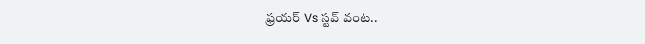ఫ్రయర్ Vs స్టవ్ వంట..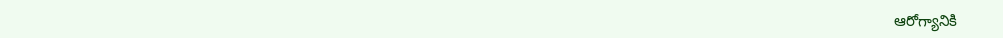ఆరోగ్యానికి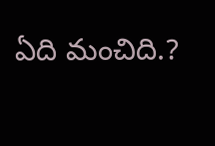ఏది మంచిది.?